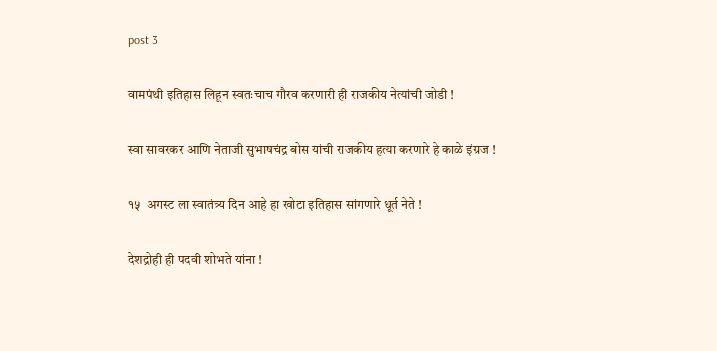post 3

वामपंथी इतिहास लिहून स्वतःचाच गौरव करणारी ही राजकीय नेत्यांची जोडी !

स्वा सावरकर आणि नेताजी सुभाषचंद्र बोस यांची राजकीय हत्या करणारे हे काळे इंग्रज !

१५  अगस्ट ला स्वातंत्र्य दिन आहे हा खोटा इतिहास सांगणारे धूर्त नेते !

देशद्रोही ही पदवी शोभते यांना !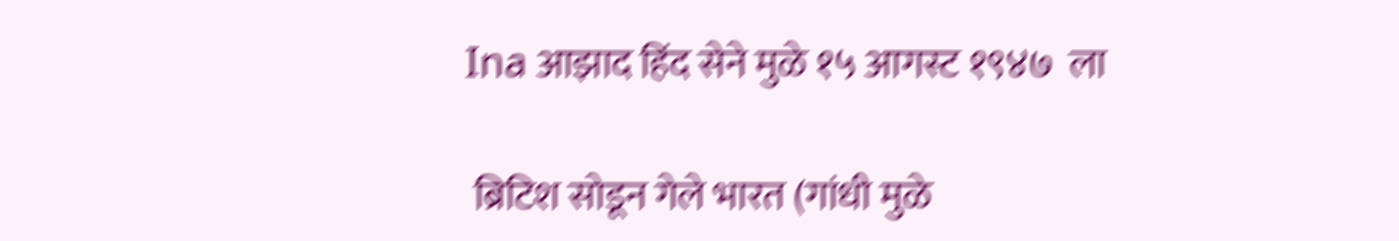Ina आझाद हिंद सेने मुळे १५ आगस्ट १९४७  ला

 ब्रिटिश सोडून गेले भारत (गांधी मुळे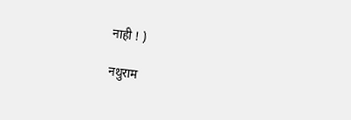नाही ! )

नथुराम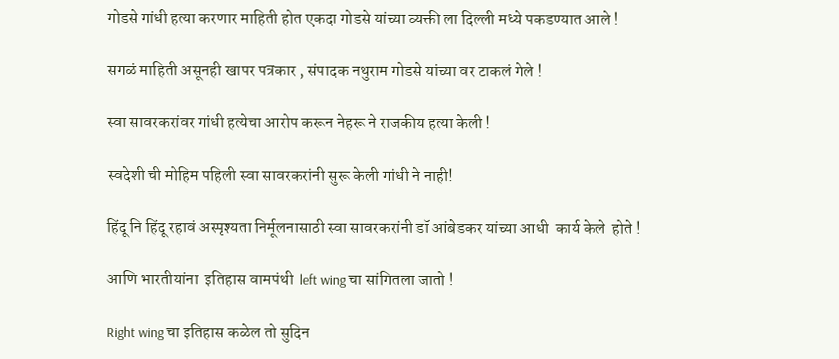गोडसे गांधी हत्या करणार माहिती होत एकदा गोडसे यांच्या व्यक्ती ला दिल्ली मध्ये पकडण्यात आले !

सगळं माहिती असूनही खापर पत्रकार , संपादक नथुराम गोडसे यांच्या वर टाकलं गेले !

स्वा सावरकरांवर गांधी हत्येचा आरोप करून नेहरू ने राजकीय हत्या केली !

स्वदेशी ची मोहिम पहिली स्वा सावरकरांनी सुरू केली गांधी ने नाही!

हिंदू नि हिंदू रहावं अस्पृश्यता निर्मूलनासाठी स्वा सावरकरांनी डॉ आंबेडकर यांच्या आधी  कार्य केले  होते !

आणि भारतीयांना  इतिहास वामपंथी  left wing चा सांगितला जातो !

Right wing चा इतिहास कळेल तो सुदिन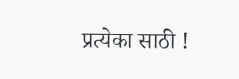प्रत्येका साठी !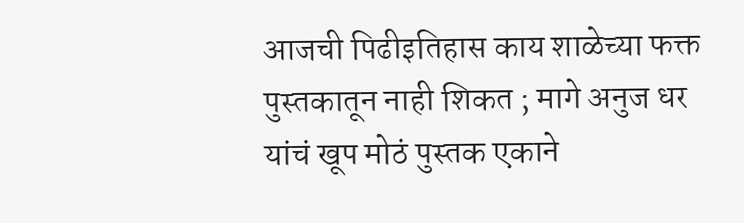आजची पिढीइतिहास काय शाळेच्या फक्त पुस्तकातून नाही शिकत ; मागे अनुज धर यांचं खूप मोठं पुस्तक एकाने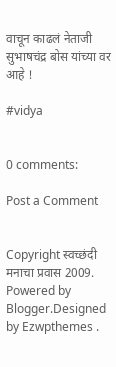वाचून काढलं नेताजी सुभाषचंद्र बोस यांच्या वर आहे !

#vidya


0 comments:

Post a Comment


Copyright स्वच्छंदी मनाचा प्रवास 2009. Powered by Blogger.Designed by Ezwpthemes .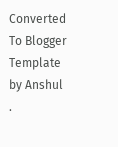Converted To Blogger Template by Anshul .